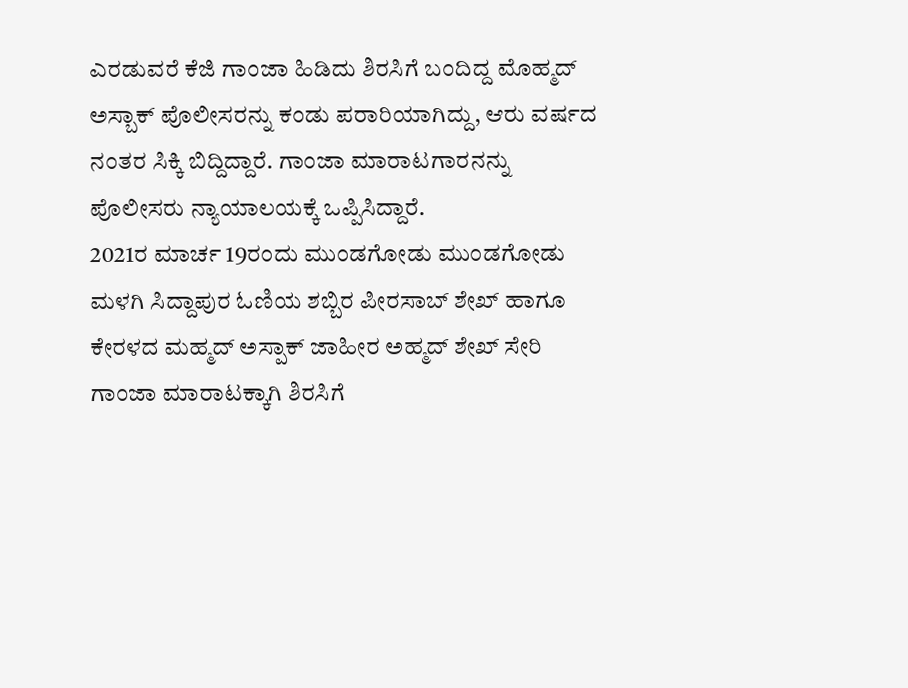ಎರಡುವರೆ ಕೆಜಿ ಗಾಂಜಾ ಹಿಡಿದು ಶಿರಸಿಗೆ ಬಂದಿದ್ದ ಮೊಹ್ಮದ್ ಅಸ್ಬಾಕ್ ಪೊಲೀಸರನ್ನು ಕಂಡು ಪರಾರಿಯಾಗಿದ್ದು, ಆರು ವರ್ಷದ ನಂತರ ಸಿಕ್ಕಿ ಬಿದ್ದಿದ್ದಾರೆ. ಗಾಂಜಾ ಮಾರಾಟಗಾರನನ್ನು ಪೊಲೀಸರು ನ್ಯಾಯಾಲಯಕ್ಕೆ ಒಪ್ಪಿಸಿದ್ದಾರೆ.
2021ರ ಮಾರ್ಚ 19ರಂದು ಮುಂಡಗೋಡು ಮುಂಡಗೋಡು ಮಳಗಿ ಸಿದ್ದಾಪುರ ಓಣಿಯ ಶಬ್ಬಿರ ಪೀರಸಾಬ್ ಶೇಖ್ ಹಾಗೂ ಕೇರಳದ ಮಹ್ಮದ್ ಅಸ್ಪಾಕ್ ಜಾಹೀರ ಅಹ್ಮದ್ ಶೇಖ್ ಸೇರಿ ಗಾಂಜಾ ಮಾರಾಟಕ್ಕಾಗಿ ಶಿರಸಿಗೆ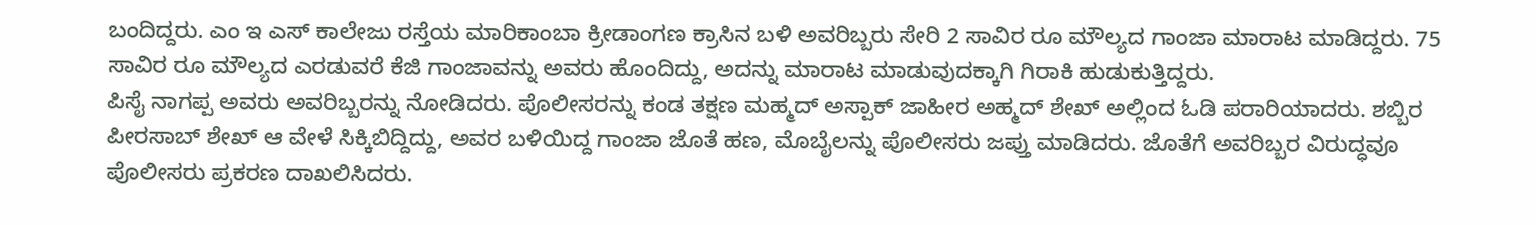ಬಂದಿದ್ದರು. ಎಂ ಇ ಎಸ್ ಕಾಲೇಜು ರಸ್ತೆಯ ಮಾರಿಕಾಂಬಾ ಕ್ರೀಡಾಂಗಣ ಕ್ರಾಸಿನ ಬಳಿ ಅವರಿಬ್ಬರು ಸೇರಿ 2 ಸಾವಿರ ರೂ ಮೌಲ್ಯದ ಗಾಂಜಾ ಮಾರಾಟ ಮಾಡಿದ್ದರು. 75 ಸಾವಿರ ರೂ ಮೌಲ್ಯದ ಎರಡುವರೆ ಕೆಜಿ ಗಾಂಜಾವನ್ನು ಅವರು ಹೊಂದಿದ್ದು, ಅದನ್ನು ಮಾರಾಟ ಮಾಡುವುದಕ್ಕಾಗಿ ಗಿರಾಕಿ ಹುಡುಕುತ್ತಿದ್ದರು.
ಪಿಸೈ ನಾಗಪ್ಪ ಅವರು ಅವರಿಬ್ಬರನ್ನು ನೋಡಿದರು. ಪೊಲೀಸರನ್ನು ಕಂಡ ತಕ್ಷಣ ಮಹ್ಮದ್ ಅಸ್ಪಾಕ್ ಜಾಹೀರ ಅಹ್ಮದ್ ಶೇಖ್ ಅಲ್ಲಿಂದ ಓಡಿ ಪರಾರಿಯಾದರು. ಶಬ್ಬಿರ ಪೀರಸಾಬ್ ಶೇಖ್ ಆ ವೇಳೆ ಸಿಕ್ಕಿಬಿದ್ದಿದ್ದು, ಅವರ ಬಳಿಯಿದ್ದ ಗಾಂಜಾ ಜೊತೆ ಹಣ, ಮೊಬೈಲನ್ನು ಪೊಲೀಸರು ಜಪ್ತು ಮಾಡಿದರು. ಜೊತೆಗೆ ಅವರಿಬ್ಬರ ವಿರುದ್ಧವೂ ಪೊಲೀಸರು ಪ್ರಕರಣ ದಾಖಲಿಸಿದರು.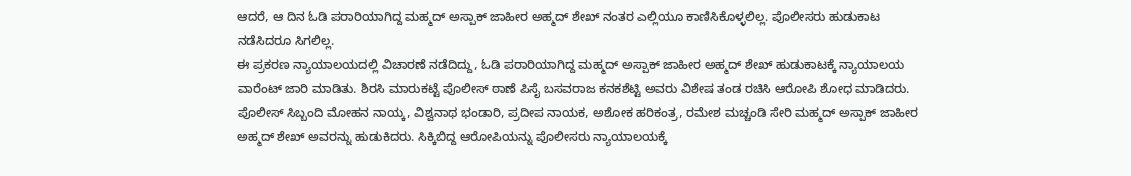ಆದರೆ, ಆ ದಿನ ಓಡಿ ಪರಾರಿಯಾಗಿದ್ದ ಮಹ್ಮದ್ ಅಸ್ಪಾಕ್ ಜಾಹೀರ ಅಹ್ಮದ್ ಶೇಖ್ ನಂತರ ಎಲ್ಲಿಯೂ ಕಾಣಿಸಿಕೊಳ್ಳಲಿಲ್ಲ. ಪೊಲೀಸರು ಹುಡುಕಾಟ ನಡೆಸಿದರೂ ಸಿಗಲಿಲ್ಲ.
ಈ ಪ್ರಕರಣ ನ್ಯಾಯಾಲಯದಲ್ಲಿ ವಿಚಾರಣೆ ನಡೆದಿದ್ದು, ಓಡಿ ಪರಾರಿಯಾಗಿದ್ದ ಮಹ್ಮದ್ ಅಸ್ಪಾಕ್ ಜಾಹೀರ ಅಹ್ಮದ್ ಶೇಖ್ ಹುಡುಕಾಟಕ್ಕೆ ನ್ಯಾಯಾಲಯ ವಾರೆಂಟ್ ಜಾರಿ ಮಾಡಿತು. ಶಿರಸಿ ಮಾರುಕಟ್ಟೆ ಪೊಲೀಸ್ ಠಾಣೆ ಪಿಸೈ ಬಸವರಾಜ ಕನಕಶೆಟ್ಟಿ ಅವರು ವಿಶೇಷ ತಂಡ ರಚಿಸಿ ಆರೋಪಿ ಶೋಧ ಮಾಡಿದರು. ಪೊಲೀಸ್ ಸಿಬ್ಬಂದಿ ಮೋಹನ ನಾಯ್ಕ, ವಿಶ್ವನಾಥ ಭಂಡಾರಿ, ಪ್ರದೀಪ ನಾಯಕ, ಅಶೋಕ ಹರಿಕಂತ್ರ, ರಮೇಶ ಮಚ್ಚಂಡಿ ಸೇರಿ ಮಹ್ಮದ್ ಅಸ್ಪಾಕ್ ಜಾಹೀರ ಅಹ್ಮದ್ ಶೇಖ್ ಅವರನ್ನು ಹುಡುಕಿದರು. ಸಿಕ್ಕಿಬಿದ್ದ ಆರೋಪಿಯನ್ನು ಪೊಲೀಸರು ನ್ಯಾಯಾಲಯಕ್ಕೆ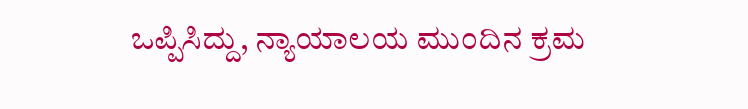ಒಪ್ಪಿಸಿದ್ದು, ನ್ಯಾಯಾಲಯ ಮುಂದಿನ ಕ್ರಮ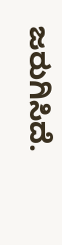ಜರುಗಿಸಿದೆ.